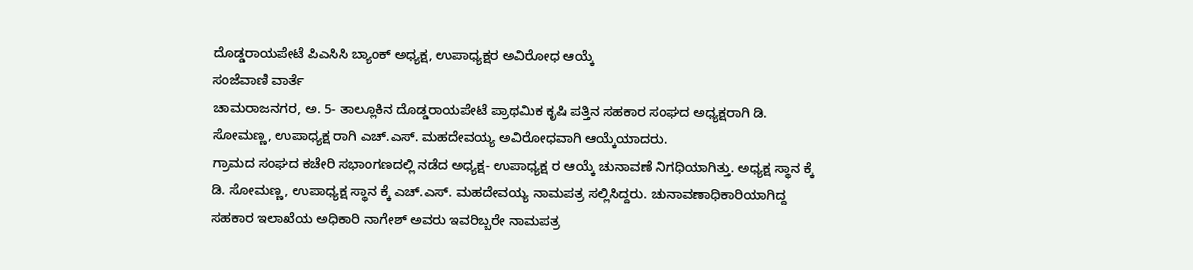ದೊಡ್ಡರಾಯಪೇಟೆ ಪಿಎಸಿಸಿ ಬ್ಯಾಂಕ್ ಅಧ್ಯಕ್ಷ, ಉಪಾಧ್ಯಕ್ಷರ ಅವಿರೋಧ ಆಯ್ಕೆ
ಸಂಜೆವಾಣಿ ವಾರ್ತೆ
ಚಾಮರಾಜನಗರ, ಅ. 5- ತಾಲ್ಲೂಕಿನ ದೊಡ್ಡರಾಯಪೇಟೆ ಪ್ರಾಥಮಿಕ ಕೃಷಿ ಪತ್ತಿನ ಸಹಕಾರ ಸಂಘದ ಅಧ್ಯಕ್ಷರಾಗಿ ಡಿ. ಸೋಮಣ್ಣ, ಉಪಾಧ್ಯಕ್ಷ ರಾಗಿ ಎಚ್.ಎಸ್. ಮಹದೇವಯ್ಯ ಅವಿರೋಧವಾಗಿ ಆಯ್ಕೆಯಾದರು.
ಗ್ರಾಮದ ಸಂಘದ ಕಚೇರಿ ಸಭಾಂಗಣದಲ್ಲಿ ನಡೆದ ಅಧ್ಯಕ್ಷ- ಉಪಾಧ್ಯಕ್ಷ ರ ಆಯ್ಕೆ ಚುನಾವಣೆ ನಿಗಧಿಯಾಗಿತ್ತು. ಅಧ್ಯಕ್ಷ ಸ್ಥಾನ ಕ್ಕೆ ಡಿ. ಸೋಮಣ್ಣ, ಉಪಾಧ್ಯಕ್ಷ ಸ್ಥಾನ ಕ್ಕೆ ಎಚ್.ಎಸ್. ಮಹದೇವಯ್ಯ ನಾಮಪತ್ರ ಸಲ್ಲಿಸಿದ್ದರು. ಚುನಾವಣಾಧಿಕಾರಿಯಾಗಿದ್ದ ಸಹಕಾರ ಇಲಾಖೆಯ ಅಧಿಕಾರಿ ನಾಗೇಶ್ ಅವರು ಇವರಿಬ್ಬರೇ ನಾಮಪತ್ರ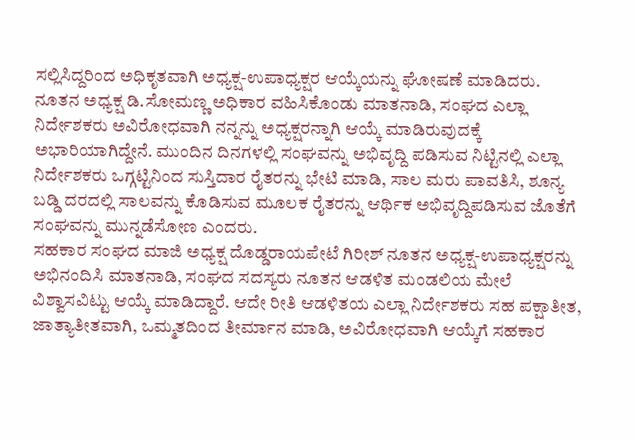ಸಲ್ಲಿಸಿದ್ದರಿಂದ ಅಧಿಕೃತವಾಗಿ ಅಧ್ಯಕ್ಷ-ಉಪಾಧ್ಯಕ್ಷರ ಆಯ್ಕೆಯನ್ನು ಘೋಷಣೆ ಮಾಡಿದರು.
ನೂತನ ಅಧ್ಯಕ್ಷ ಡಿ.ಸೋಮಣ್ಣ ಅಧಿಕಾರ ವಹಿಸಿಕೊಂಡು ಮಾತನಾಡಿ, ಸಂಘದ ಎಲ್ಲಾ ನಿರ್ದೇಶಕರು ಅವಿರೋಧವಾಗಿ ನನ್ನನ್ನು ಅಧ್ಯಕ್ಷರನ್ನಾಗಿ ಆಯ್ಕೆ ಮಾಡಿರುವುದಕ್ಕೆ ಅಭಾರಿಯಾಗಿದ್ದೇನೆ. ಮುಂದಿನ ದಿನಗಳಲ್ಲಿ ಸಂಘವನ್ನು ಅಭಿವೃದ್ದಿ ಪಡಿಸುವ ನಿಟ್ಟಿನಲ್ಲಿ ಎಲ್ಲಾ ನಿರ್ದೇಶಕರು ಒಗ್ಗಟ್ಟಿನಿಂದ ಸುಸ್ತಿದಾರ ರೈತರನ್ನು ಭೇಟಿ ಮಾಡಿ, ಸಾಲ ಮರು ಪಾವತಿಸಿ, ಶೂನ್ಯ ಬಡ್ಡಿ ದರದಲ್ಲಿ ಸಾಲವನ್ನು ಕೊಡಿಸುವ ಮೂಲಕ ರೈತರನ್ನು ಆರ್ಥಿಕ ಅಭಿವೃದ್ದಿಪಡಿಸುವ ಜೊತೆಗೆ ಸಂಘವನ್ನು ಮುನ್ನಡೆಸೋಣ ಎಂದರು.
ಸಹಕಾರ ಸಂಘದ ಮಾಜಿ ಅಧ್ಯಕ್ಷ ದೊಡ್ಡರಾಯಪೇಟೆ ಗಿರೀಶ್ ನೂತನ ಅಧ್ಯಕ್ಷ-ಉಪಾಧ್ಯಕ್ಷರನ್ನು ಅಭಿನಂದಿಸಿ ಮಾತನಾಡಿ, ಸಂಘದ ಸದಸ್ಯರು ನೂತನ ಆಡಳಿತ ಮಂಡಲಿಯ ಮೇಲೆ ವಿಶ್ವಾಸವಿಟ್ಟು ಆಯ್ಕೆ ಮಾಡಿದ್ದಾರೆ. ಆದೇ ರೀತಿ ಆಡಳಿತಯ ಎಲ್ಲಾ ನಿರ್ದೇಶಕರು ಸಹ ಪಕ್ಷಾತೀತ, ಜಾತ್ಯಾತೀತವಾಗಿ, ಒಮ್ಮತದಿಂದ ತೀರ್ಮಾನ ಮಾಡಿ, ಅವಿರೋಧವಾಗಿ ಆಯ್ಕೆಗೆ ಸಹಕಾರ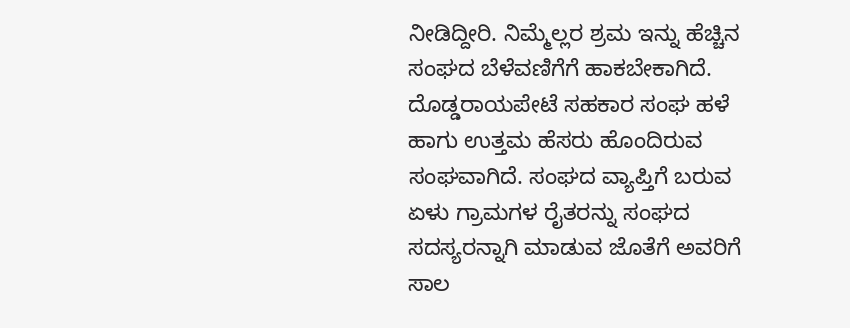ನೀಡಿದ್ದೀರಿ. ನಿಮ್ಮೆಲ್ಲರ ಶ್ರಮ ಇನ್ನು ಹೆಚ್ಚಿನ ಸಂಘದ ಬೆಳೆವಣಿಗೆಗೆ ಹಾಕಬೇಕಾಗಿದೆ. ದೊಡ್ಡರಾಯಪೇಟೆ ಸಹಕಾರ ಸಂಘ ಹಳೆ ಹಾಗು ಉತ್ತಮ ಹೆಸರು ಹೊಂದಿರುವ ಸಂಘವಾಗಿದೆ. ಸಂಘದ ವ್ಯಾಪ್ತಿಗೆ ಬರುವ ಏಳು ಗ್ರಾಮಗಳ ರೈತರನ್ನು ಸಂಘದ ಸದಸ್ಯರನ್ನಾಗಿ ಮಾಡುವ ಜೊತೆಗೆ ಅವರಿಗೆ ಸಾಲ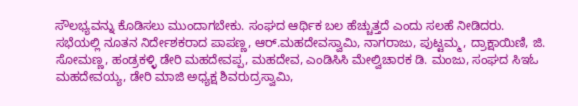ಸೌಲಭ್ಯವನ್ನು ಕೊಡಿಸಲು ಮುಂದಾಗಬೇಕು. ಸಂಘದ ಆರ್ಥಿಕ ಬಲ ಹೆಚ್ಚುತ್ತದೆ ಎಂದು ಸಲಹೆ ನೀಡಿದರು.
ಸಭೆಯಲ್ಲಿ ನೂತನ ನಿರ್ದೇಶಕರಾದ ಪಾಪಣ್ಣ, ಆರ್.ಮಹದೇವಸ್ವಾಮಿ, ನಾಗರಾಜು, ಪುಟ್ಟಮ್ಮ, ದ್ರಾಕ್ಷಾಯಿಣಿ, ಜಿ. ಸೋಮಣ್ಣ, ಹಂಡ್ರಕಳ್ಳಿ ಡೇರಿ ಮಹದೇವಪ್ಪ, ಮಹದೇವ, ಎಂಡಿಸಿಸಿ ಮೇಲ್ವಿಚಾರಕ ಡಿ. ಮಂಜು, ಸಂಘದ ಸಿಇಓ ಮಹದೇವಯ್ಯ, ಡೇರಿ ಮಾಜಿ ಅಧ್ಯಕ್ಷ ಶಿವರುದ್ರಸ್ವಾಮಿ,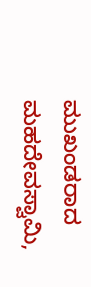ಮುಖಂಡರಾದ ಮಹದೇವಸ್ವಾಮಿ,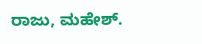ರಾಜು, ಮಹೇಶ್.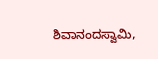ಶಿವಾನಂದಸ್ವಾಮಿ,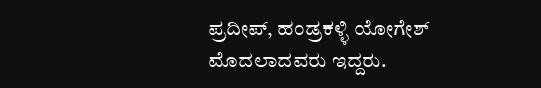ಪ್ರದೀಪ್, ಹಂಡ್ರಕಳ್ಳಿ ಯೋಗೇಶ್ ಮೊದಲಾದವರು ಇದ್ದರು.